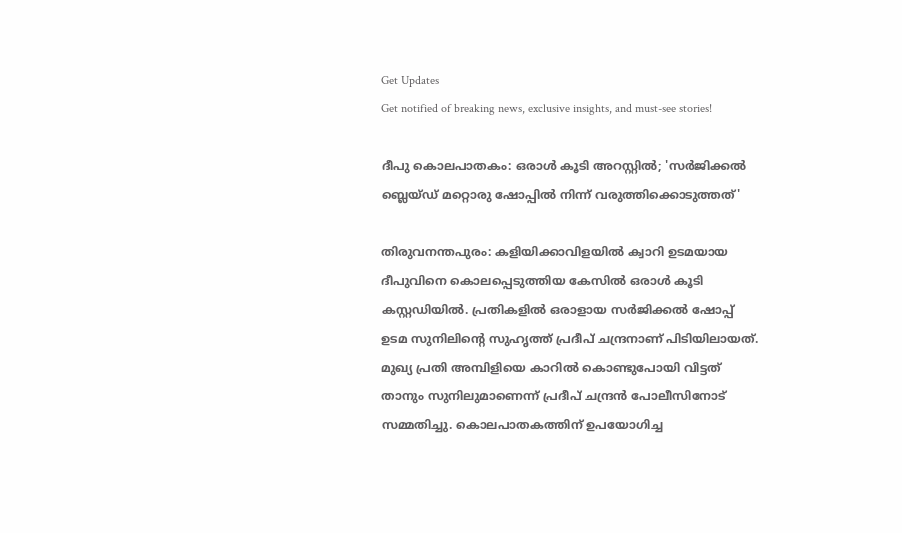Get Updates
Get notified of breaking news, exclusive insights, and must-see stories!

ദീപു കൊലപാതകം: ഒരാൾ കൂടി അറസ്റ്റിൽ; 'സർജിക്കൽ ബ്ലെയ്ഡ് മറ്റൊരു ഷോപ്പിൽ നിന്ന് വരുത്തിക്കൊടുത്തത്'

തിരുവനന്തപുരം: കളിയിക്കാവിളയിൽ ക്വാറി ഉടമയായ ദീപുവിനെ കൊലപ്പെടുത്തിയ കേസിൽ ഒരാൾ കൂടി കസ്റ്റഡിയിൽ. പ്രതികളിൽ ഒരാളായ സർജിക്കൽ ഷോപ്പ് ഉടമ സുനിലിന്റെ സുഹൃത്ത് പ്രദീപ് ചന്ദ്രനാണ് പിടിയിലായത്. മുഖ്യ പ്രതി അമ്പിളിയെ കാറിൽ കൊണ്ടുപോയി വിട്ടത് താനും സുനിലുമാണെന്ന് പ്രദീപ് ചന്ദ്രൻ പോലീസിനോട് സമ്മതിച്ചു. കൊലപാതകത്തിന് ഉപയോഗിച്ച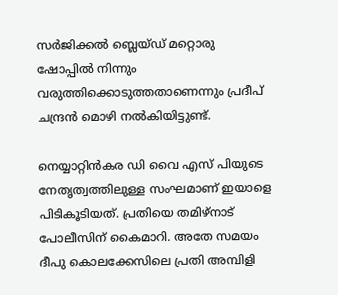സർജിക്കൽ ബ്ലെയ്ഡ് മറ്റൊരു ഷോപ്പിൽ നിന്നും വരുത്തിക്കൊടുത്തതാണെന്നും പ്രദീപ് ചന്ദ്രൻ മൊഴി നൽകിയിട്ടുണ്ട്.

നെയ്യാറ്റിൻകര ഡി വൈ എസ് പിയുടെ നേതൃത്വത്തിലുള്ള സംഘമാണ് ഇയാളെ പിടികൂടിയത്. പ്രതിയെ തമിഴ്നാട് പോലീസിന് കൈമാറി. അതേ സമയം ദീപു കൊലക്കേസിലെ പ്രതി അമ്പിളി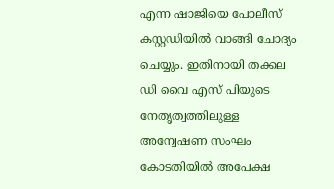എന്ന ഷാജിയെ പോലീസ് കസ്റ്റഡിയിൽ വാങ്ങി ചോദ്യം ചെയ്യും. ഇതിനായി തക്കല ഡി വൈ എസ് പിയുടെ നേതൃത്വത്തിലുള്ള അന്വേഷണ സംഘം കോടതിയിൽ അപേക്ഷ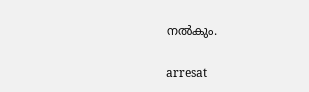നൽകും.

arresat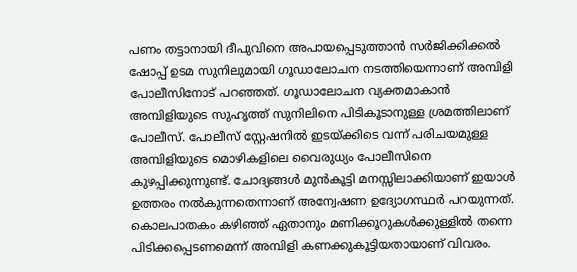പണം തട്ടാനായി ദീപുവിനെ അപായപ്പെടുത്താൻ സർജിക്കിക്കൽ ഷോപ്പ് ഉടമ സുനിലുമായി ഗൂഡാലോചന നടത്തിയെന്നാണ് അമ്പിളി പോലീസിനോട് പറഞ്ഞത്. ഗൂഡാലോചന വ്യക്തമാകാൻ അമ്പിളിയുടെ സുഹൃത്ത് സുനിലിനെ പിടികൂടാനുള്ള ശ്രമത്തിലാണ് പോലീസ്. പോലീസ് സ്റ്റേഷനിൽ ഇടയ്ക്കിടെ വന്ന് പരിചയമുള്ള അമ്പിളിയുടെ മൊഴികളിലെ വൈരുധ്യം പോലീസിനെ കുഴപ്പിക്കുന്നുണ്ട്. ചോദ്യങ്ങൾ മുൻകൂട്ടി മനസ്സിലാക്കിയാണ് ഇയാൾ ഉത്തരം നൽകുന്നതെന്നാണ് അന്വേഷണ ഉദ്യോഗസ്ഥർ പറയുന്നത്. കൊലപാതകം കഴിഞ്ഞ് ഏതാനും മണിക്കൂറുകൾക്കുള്ളിൽ തന്നെ പിടിക്കപ്പെടണമെന്ന് അമ്പിളി കണക്കുകൂട്ടിയതായാണ് വിവരം.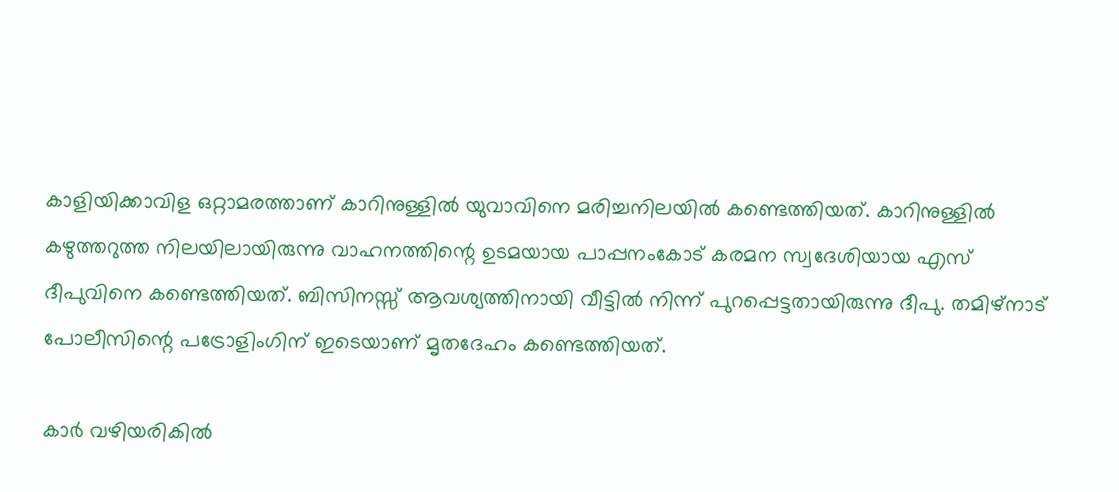കാളിയിക്കാവിള ഒറ്റാമരത്താണ് കാറിനുള്ളിൽ യുവാവിനെ മരിച്ചനിലയിൽ കണ്ടെത്തിയത്. കാറിനുള്ളിൽ കഴുത്തറുത്ത നിലയിലായിരുന്നു വാഹനത്തിന്റെ ഉടമയായ പാപ്പനംകോട് കരമന സ്വദേശിയായ എസ് ദീപുവിനെ കണ്ടെത്തിയത്. ബിസിനസ്സ് ആവശ്യത്തിനായി വീട്ടിൽ നിന്ന് പുറപ്പെട്ടതായിരുന്നു ദീപു. തമിഴ്നാട് പോലീസിന്റെ പട്രോളിംഗിന് ഇടെയാണ് മൃതദേഹം കണ്ടെത്തിയത്.

കാർ വഴിയരികിൽ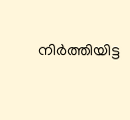നിർത്തിയിട്ട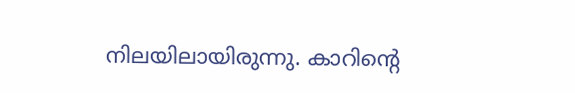നിലയിലായിരുന്നു. കാറിന്റെ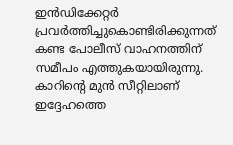ഇൻഡിക്കേറ്റർ പ്രവർത്തിച്ചുകൊണ്ടിരിക്കുന്നത് കണ്ട പോലീസ് വാഹനത്തിന് സമീപം എത്തുകയായിരുന്നു. കാറിന്റെ മുൻ സീറ്റിലാണ് ഇദ്ദേഹത്തെ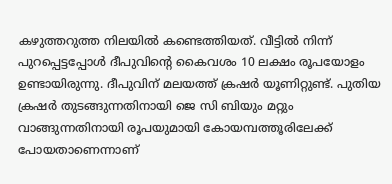കഴുത്തറുത്ത നിലയിൽ കണ്ടെത്തിയത്. വീട്ടിൽ നിന്ന് പുറപ്പെട്ടപ്പോൾ ദീപുവിന്റെ കൈവശം 10 ലക്ഷം രൂപയോളം ഉണ്ടായിരുന്നു. ദീപുവിന് മലയത്ത് ക്രഷർ യൂണിറ്റുണ്ട്. പുതിയ ക്രഷർ തുടങ്ങുന്നതിനായി ജെ സി ബിയും മറ്റും വാങ്ങുന്നതിനായി രൂപയുമായി കോയമ്പത്തൂരിലേക്ക് പോയതാണെന്നാണ്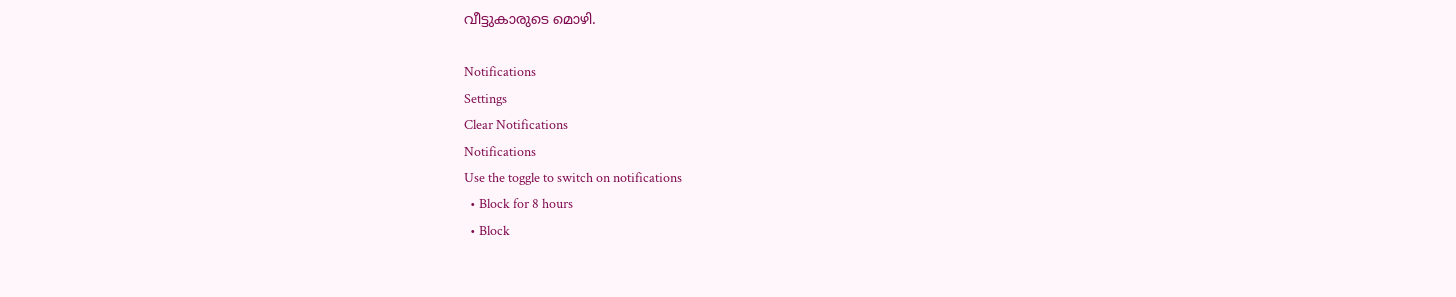വീട്ടുകാരുടെ മൊഴി.

Notifications
Settings
Clear Notifications
Notifications
Use the toggle to switch on notifications
  • Block for 8 hours
  • Block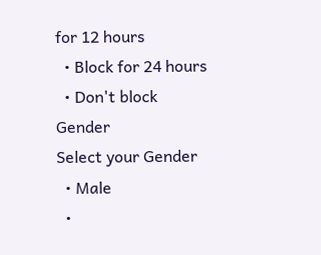for 12 hours
  • Block for 24 hours
  • Don't block
Gender
Select your Gender
  • Male
  •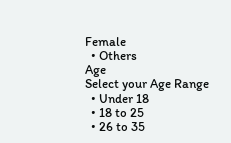Female
  • Others
Age
Select your Age Range
  • Under 18
  • 18 to 25
  • 26 to 35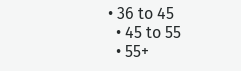• 36 to 45
  • 45 to 55
  • 55+